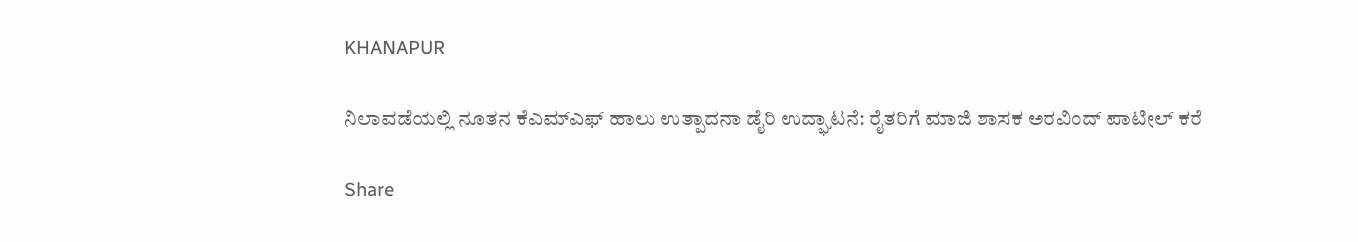KHANAPUR

ನಿಲಾವಡೆಯಲ್ಲಿ ನೂತನ ಕೆಎಮ್‌ಎಫ್ ಹಾಲು ಉತ್ಪಾದನಾ ಡೈರಿ ಉದ್ಘಾಟನೆ: ರೈತರಿಗೆ ಮಾಜಿ ಶಾಸಕ ಅರವಿಂದ್ ಪಾಟೀಲ್ ಕರೆ

Share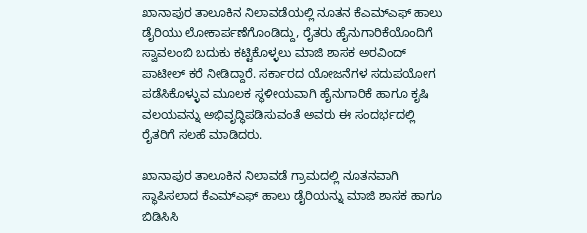ಖಾನಾಪುರ ತಾಲೂಕಿನ ನಿಲಾವಡೆಯಲ್ಲಿ ನೂತನ ಕೆಎಮ್‌ಎಫ್ ಹಾಲು ಡೈರಿಯು ಲೋಕಾರ್ಪಣೆಗೊಂಡಿದ್ದು, ರೈತರು ಹೈನುಗಾರಿಕೆಯೊಂದಿಗೆ ಸ್ವಾವಲಂಬಿ ಬದುಕು ಕಟ್ಟಿಕೊಳ್ಳಲು ಮಾಜಿ ಶಾಸಕ ಅರವಿಂದ್ ಪಾಟೀಲ್ ಕರೆ ನೀಡಿದ್ದಾರೆ. ಸರ್ಕಾರದ ಯೋಜನೆಗಳ ಸದುಪಯೋಗ ಪಡೆಸಿಕೊಳ್ಳುವ ಮೂಲಕ ಸ್ಥಳೀಯವಾಗಿ ಹೈನುಗಾರಿಕೆ ಹಾಗೂ ಕೃಷಿ ವಲಯವನ್ನು ಅಭಿವೃದ್ಧಿಪಡಿಸುವಂತೆ ಅವರು ಈ ಸಂದರ್ಭದಲ್ಲಿ ರೈತರಿಗೆ ಸಲಹೆ ಮಾಡಿದರು.

ಖಾನಾಪುರ ತಾಲೂಕಿನ ನಿಲಾವಡೆ ಗ್ರಾಮದಲ್ಲಿ ನೂತನವಾಗಿ ಸ್ಥಾಪಿಸಲಾದ ಕೆಎಮ್‌ಎಫ್ ಹಾಲು ಡೈರಿಯನ್ನು ಮಾಜಿ ಶಾಸಕ ಹಾಗೂ ಬಿಡಿಸಿಸಿ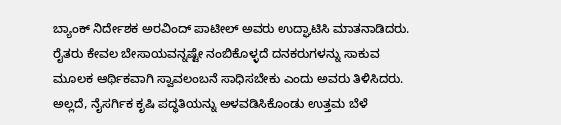ಬ್ಯಾಂಕ್ ನಿರ್ದೇಶಕ ಅರವಿಂದ್ ಪಾಟೀಲ್ ಅವರು ಉದ್ಘಾಟಿಸಿ ಮಾತನಾಡಿದರು. ರೈತರು ಕೇವಲ ಬೇಸಾಯವನ್ನಷ್ಟೇ ನಂಬಿಕೊಳ್ಳದೆ ದನಕರುಗಳನ್ನು ಸಾಕುವ ಮೂಲಕ ಆರ್ಥಿಕವಾಗಿ ಸ್ವಾವಲಂಬನೆ ಸಾಧಿಸಬೇಕು ಎಂದು ಅವರು ತಿಳಿಸಿದರು. ಅಲ್ಲದೆ, ನೈಸರ್ಗಿಕ ಕೃಷಿ ಪದ್ಧತಿಯನ್ನು ಅಳವಡಿಸಿಕೊಂಡು ಉತ್ತಮ ಬೆಳೆ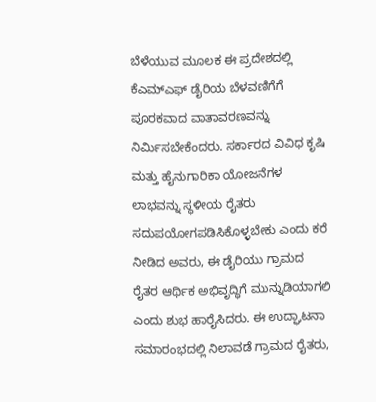ಬೆಳೆಯುವ ಮೂಲಕ ಈ ಪ್ರದೇಶದಲ್ಲಿ ಕೆಎಮ್‌ಎಫ್ ಡೈರಿಯ ಬೆಳವಣಿಗೆಗೆ ಪೂರಕವಾದ ವಾತಾವರಣವನ್ನು ನಿರ್ಮಿಸಬೇಕೆಂದರು. ಸರ್ಕಾರದ ವಿವಿಧ ಕೃಷಿ ಮತ್ತು ಹೈನುಗಾರಿಕಾ ಯೋಜನೆಗಳ ಲಾಭವನ್ನು ಸ್ಥಳೀಯ ರೈತರು ಸದುಪಯೋಗಪಡಿಸಿಕೊಳ್ಳಬೇಕು ಎಂದು ಕರೆ ನೀಡಿದ ಅವರು, ಈ ಡೈರಿಯು ಗ್ರಾಮದ ರೈತರ ಆರ್ಥಿಕ ಅಭಿವೃದ್ಧಿಗೆ ಮುನ್ನುಡಿಯಾಗಲಿ ಎಂದು ಶುಭ ಹಾರೈಸಿದರು. ಈ ಉದ್ಘಾಟನಾ ಸಮಾರಂಭದಲ್ಲಿ ನಿಲಾವಡೆ ಗ್ರಾಮದ ರೈತರು,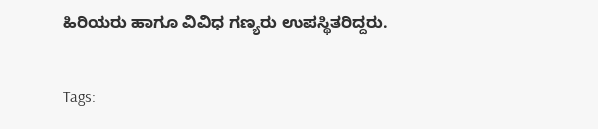ಹಿರಿಯರು ಹಾಗೂ ವಿವಿಧ ಗಣ್ಯರು ಉಪಸ್ಥಿತರಿದ್ದರು.

Tags: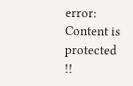error: Content is protected !!